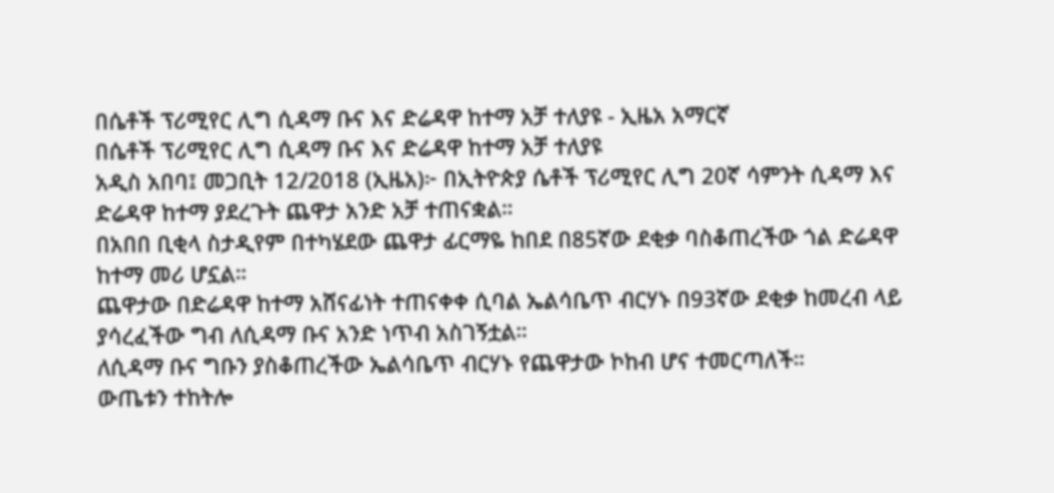በሴቶች ፕሪሚየር ሊግ ሲዳማ ቡና እና ድሬዳዋ ከተማ አቻ ተለያዩ - ኢዜአ አማርኛ
በሴቶች ፕሪሚየር ሊግ ሲዳማ ቡና እና ድሬዳዋ ከተማ አቻ ተለያዩ
አዲስ አበባ፤ መጋቢት 12/2018 (ኢዜአ)፦ በኢትዮጵያ ሴቶች ፕሪሚየር ሊግ 20ኛ ሳምንት ሲዳማ እና ድሬዳዋ ከተማ ያደረጉት ጨዋታ አንድ አቻ ተጠናቋል።
በአበበ ቢቂላ ስታዲየም በተካሄደው ጨዋታ ፊርማዬ ከበደ በ85ኛው ደቂቃ ባስቆጠረችው ጎል ድሬዳዋ ከተማ መሪ ሆኗል።
ጨዋታው በድሬዳዋ ከተማ አሸናፊነት ተጠናቀቀ ሲባል ኤልሳቤጥ ብርሃኑ በ93ኛው ደቂቃ ከመረብ ላይ ያሳረፈችው ግብ ለሲዳማ ቡና አንድ ነጥብ አስገኝቷል።
ለሲዳማ ቡና ግቡን ያስቆጠረችው ኤልሳቤጥ ብርሃኑ የጨዋታው ኮከብ ሆና ተመርጣለች።
ውጤቱን ተከትሎ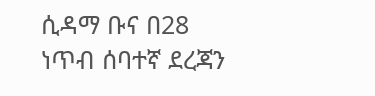ሲዳማ ቡና በ28 ነጥብ ሰባተኛ ደረጃን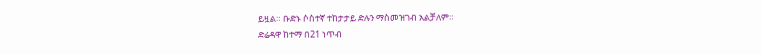ይዟል። ቡድኑ ሶስተኛ ተከታታይ ድሉን ማስመዝገብ አልቻለም።
ድሬዳዋ ከተማ በ21 ነጥብ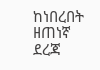ከነበረበት ዘጠነኛ ደረጃ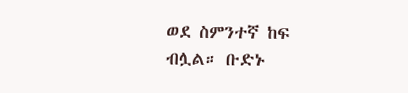ወደ ስምንተኛ ከፍ ብሏል። ቡድኑ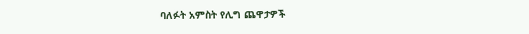ባለፉት አምስት የሊግ ጨዋታዎች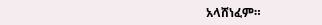አላሸነፈም።